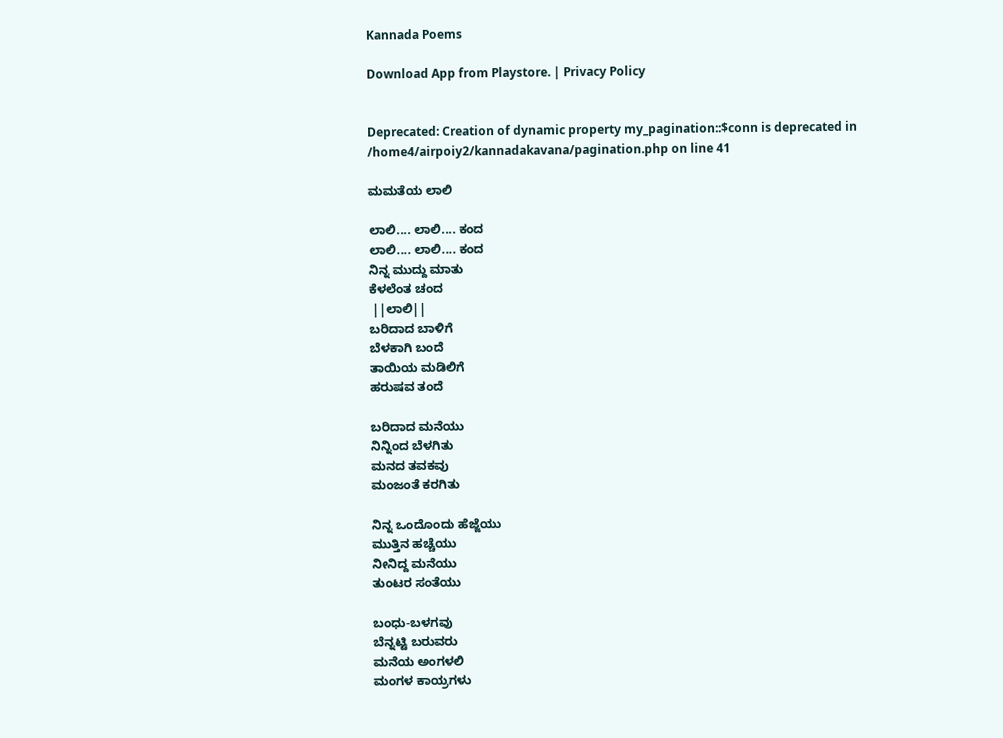Kannada Poems

Download App from Playstore. | Privacy Policy


Deprecated: Creation of dynamic property my_pagination::$conn is deprecated in /home4/airpoiy2/kannadakavana/pagination.php on line 41

ಮಮತೆಯ ಲಾಲಿ

ಲಾಲಿ.... ಲಾಲಿ.... ಕಂದ
ಲಾಲಿ.... ಲಾಲಿ.... ಕಂದ
ನಿನ್ನ ಮುದ್ದು ಮಾತು
ಕೆಳಲೆಂತ ಚಂದ
 ||ಲಾಲಿ||
ಬರಿದಾದ ಬಾಳಿಗೆ
ಬೆಳಕಾಗಿ ಬಂದೆ
ತಾಯಿಯ ಮಡಿಲಿಗೆ
ಹರುಷವ ತಂದೆ

ಬರಿದಾದ ಮನೆಯು
ನಿನ್ನಿಂದ ಬೆಳಗಿತು
ಮನದ ತವಕವು
ಮಂಜಂತೆ ಕರಗಿತು

ನಿನ್ನ ಒಂದೊಂದು ಹೆಜ್ಜೆಯು
ಮುತ್ತಿನ ಹಚ್ಚೆಯು
ನೀನಿದ್ದ ಮನೆಯು
ತುಂಟರ ಸಂತೆಯು

ಬಂಧು-ಬಳಗವು
ಬೆನ್ನಟ್ಟಿ ಬರುವರು
ಮನೆಯ ಅಂಗಳಲಿ
ಮಂಗಳ ಕಾಯ್ರಗಳು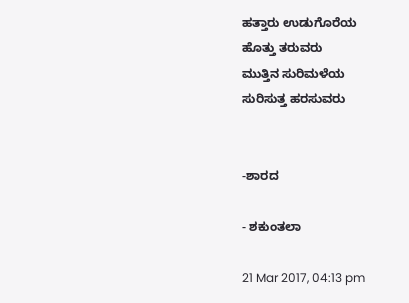ಹತ್ತಾರು ಉಡುಗೊರೆಯ
ಹೊತ್ತು ತರುವರು
ಮುತ್ತಿನ ಸುರಿಮಳೆಯ
ಸುರಿಸುತ್ತ ಹರಸುವರು


-ಶಾರದ

- ಶಕುಂತಲಾ

21 Mar 2017, 04:13 pm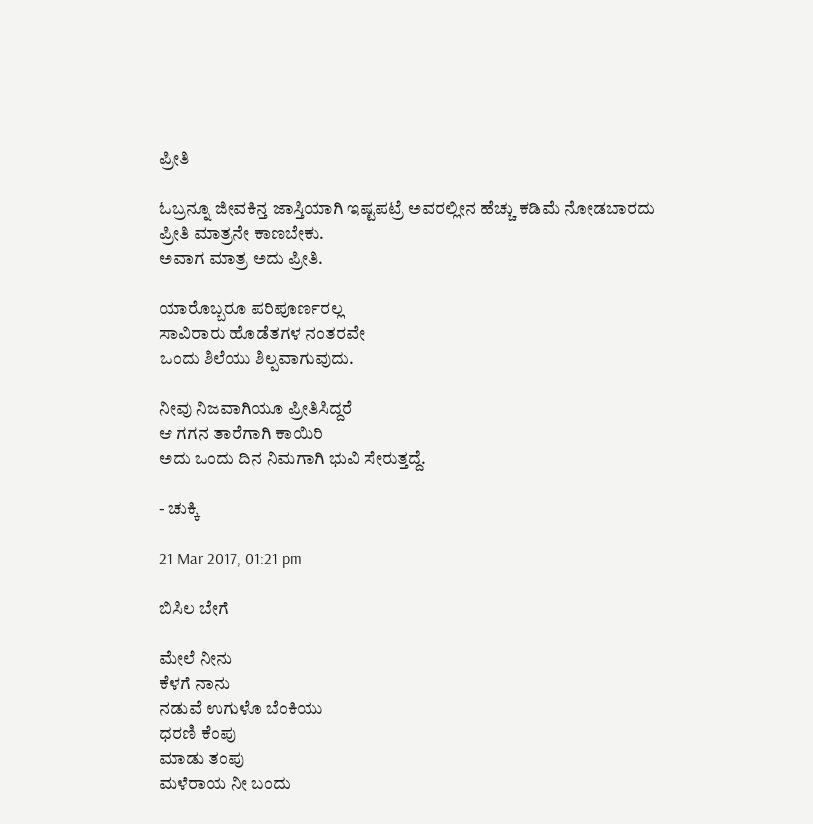ಪ್ರೀತಿ

ಓಬ್ರನ್ನೂ ಜೀವಕಿನ್ತ ಜಾಸ್ತಿಯಾಗಿ ಇಷ್ಟಪಟ್ರೆ ಅವರಲ್ಲೀನ ಹೆಚ್ಚು ಕಡಿಮೆ ನೋಡಬಾರದು
ಪ್ರೀತಿ ಮಾತ್ರನೇ ಕಾಣಬೇಕು.
ಅವಾಗ ಮಾತ್ರ ಅದು ಪ್ರೀತಿ.

ಯಾರೊಬ್ಬರೂ ಪರಿಪೂರ್ಣರಲ್ಲ
ಸಾವಿರಾರು ಹೊಡೆತಗಳ ನಂತರವೇ
ಒಂದು ಶಿಲೆಯು ಶಿಲ್ಪವಾಗುವುದು.

ನೀವು ನಿಜವಾಗಿಯೂ ಪ್ರೀತಿಸಿದ್ದರೆ
ಆ ಗಗನ ತಾರೆಗಾಗಿ ಕಾಯಿರಿ
ಅದು ಒಂದು ದಿನ ನಿಮಗಾಗಿ ಭುವಿ ಸೇರುತ್ತದ್ದೆ.

- ಚುಕ್ಕಿ

21 Mar 2017, 01:21 pm

ಬಿಸಿಲ ಬೇಗೆ

ಮೇಲೆ ನೀನು
ಕೆಳಗೆ ನಾನು
ನಡುವೆ ಉಗುಳೊ ಬೆಂಕಿಯು
ಧರಣಿ ಕೆಂಪು
ಮಾಡು ತಂಪು
ಮಳೆರಾಯ ನೀ ಬಂದು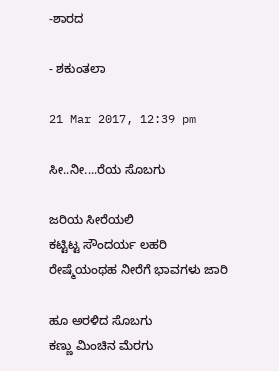-ಶಾರದ

- ಶಕುಂತಲಾ

21 Mar 2017, 12:39 pm

ಸೀ..ನೀ....ರೆಯ ಸೊಬಗು

ಜರಿಯ ಸೀರೆಯಲಿ
ಕಟ್ಟಿಟ್ಟ ಸೌಂದರ್ಯ ಲಹರಿ
ರೇಷ್ಮೆಯಂಥಹ ನೀರೆಗೆ ಭಾವಗಳು ಜಾರಿ

ಹೂ ಅರಳಿದ ಸೊಬಗು
ಕಣ್ಣು ಮಿಂಚಿನ ಮೆರಗು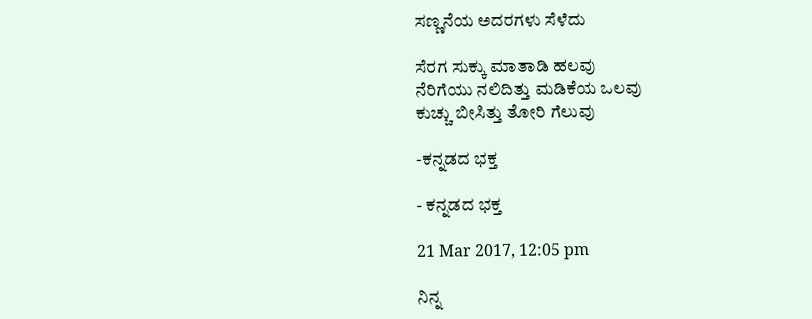ಸಣ್ಣನೆಯ ಅದರಗಳು ಸೆಳೆದು

ಸೆರಗ ಸುಕ್ಕು ಮಾತಾಡಿ ಹಲವು
ನೆರಿಗೆಯು ನಲಿದಿತ್ತು ಮಡಿಕೆಯ ಒಲವು
ಕುಚ್ಚು ಬೀಸಿತ್ತು ತೋರಿ ಗೆಲುವು

-ಕನ್ನಡದ ಭಕ್ತ

- ಕನ್ನಡದ ಭಕ್ತ

21 Mar 2017, 12:05 pm

ನಿನ್ನ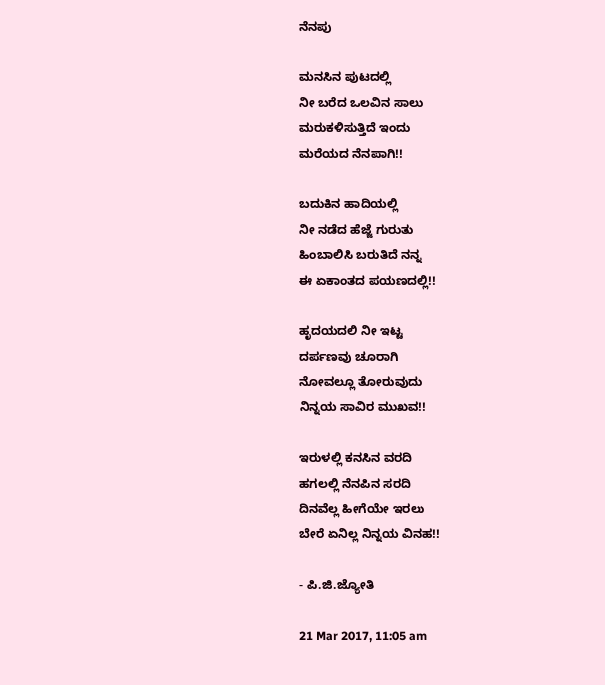ನೆನಪು

ಮನಸಿನ ಪುಟದಲ್ಲಿ
ನೀ ಬರೆದ ಒಲವಿನ ಸಾಲು
ಮರುಕಳಿಸುತ್ತಿದೆ ಇಂದು
ಮರೆಯದ ನೆನಪಾಗಿ!!

ಬದುಕಿನ ಹಾದಿಯಲ್ಲಿ
ನೀ ನಡೆದ ಹೆಜ್ಜೆ ಗುರುತು
ಹಿಂಬಾಲಿಸಿ ಬರುತಿದೆ ನನ್ನ
ಈ ಏಕಾಂತದ ಪಯಣದಲ್ಲಿ!!

ಹೃದಯದಲಿ ನೀ ಇಟ್ಟ
ದರ್ಪಣವು ಚೂರಾಗಿ
ನೋವಲ್ಲೂ ತೋರುವುದು
ನಿನ್ನಯ ಸಾವಿರ ಮುಖವ!!

ಇರುಳಲ್ಲಿ ಕನಸಿನ ವರದಿ
ಹಗಲಲ್ಲಿ ನೆನಪಿನ ಸರದಿ
ದಿನವೆಲ್ಲ ಹೀಗೆಯೇ ಇರಲು
ಬೇರೆ ಏನಿಲ್ಲ ನಿನ್ನಯ ವಿನಹ!!

- ಪಿ.ಜಿ.ಜ್ಯೋತಿ

21 Mar 2017, 11:05 am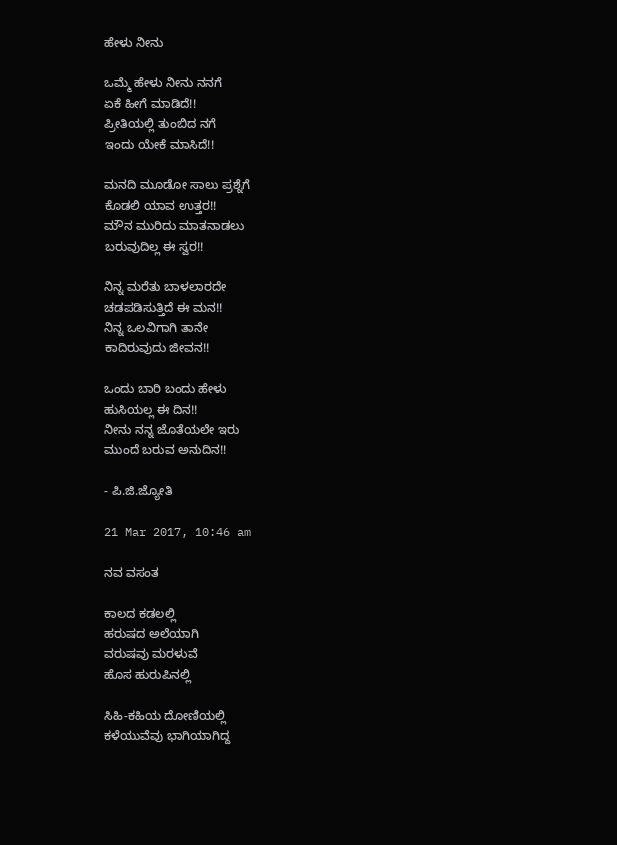ಹೇಳು ನೀನು

ಒಮ್ಮೆ ಹೇಳು ನೀನು ನನಗೆ
ಏಕೆ ಹೀಗೆ ಮಾಡಿದೆ!!
ಪ್ರೀತಿಯಲ್ಲಿ ತುಂಬಿದ ನಗೆ
ಇಂದು ಯೇಕೆ ಮಾಸಿದೆ!!

ಮನದಿ ಮೂಡೋ ಸಾಲು ಪ್ರಶ್ನೆಗೆ
ಕೊಡಲಿ ಯಾವ ಉತ್ತರ!!
ಮೌನ ಮುರಿದು ಮಾತನಾಡಲು
ಬರುವುದಿಲ್ಲ‌ ಈ ಸ್ವರ!!

ನಿನ್ನ ಮರೆತು ಬಾಳಲಾರದೇ
ಚಡಪಡಿಸುತ್ತಿದೆ ಈ ಮನ!!
ನಿನ್ನ ಒಲವಿಗಾಗಿ ತಾನೇ
ಕಾದಿರುವುದು ಜೀವನ!!

ಒಂದು ಬಾರಿ ಬಂದು ಹೇಳು
ಹುಸಿಯಲ್ಲ ಈ ದಿನ!!
ನೀನು ನನ್ನ ಜೊತೆಯಲೇ ಇರು
ಮುಂದೆ ಬರುವ ಅನುದಿನ!!

- ಪಿ.ಜಿ.ಜ್ಯೋತಿ

21 Mar 2017, 10:46 am

ನವ ವಸಂತ

ಕಾಲದ ಕಡಲಲ್ಲಿ
ಹರುಷದ ಅಲೆಯಾಗಿ
ವರುಷವು ಮರಳುವೆ
ಹೊಸ ಹುರುಪಿನಲ್ಲಿ

ಸಿಹಿ-ಕಹಿಯ ದೋಣಿಯಲ್ಲಿ
ಕಳೆಯುವೆವು ಭಾಗಿಯಾಗಿದ್ದ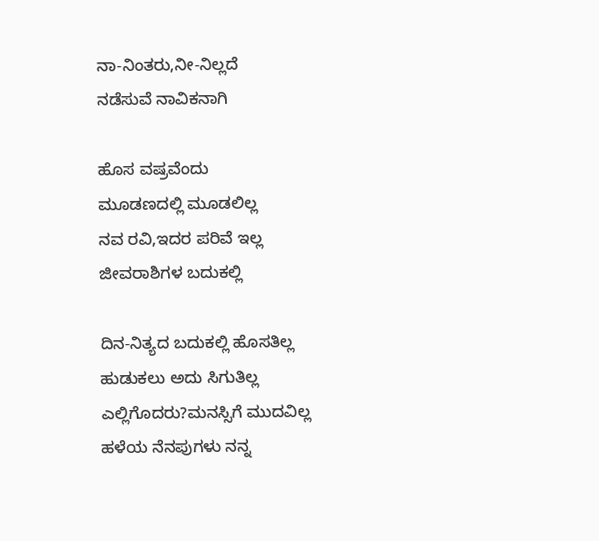ನಾ-ನಿಂತರು,ನೀ-ನಿಲ್ಲದೆ
ನಡೆಸುವೆ ನಾವಿಕನಾಗಿ

ಹೊಸ ವಷ್ರವೆಂದು
ಮೂಡಣದಲ್ಲಿ ಮೂಡಲಿಲ್ಲ
ನವ ರವಿ,ಇದರ ಪರಿವೆ ಇಲ್ಲ
ಜೀವರಾಶಿಗಳ ಬದುಕಲ್ಲಿ

ದಿನ-ನಿತ್ಯದ ಬದುಕಲ್ಲಿ ಹೊಸತಿಲ್ಲ
ಹುಡುಕಲು ಅದು ಸಿಗುತಿಲ್ಲ
ಎಲ್ಲಿಗೊದರು?ಮನಸ್ಸಿಗೆ ಮುದವಿಲ್ಲ
ಹಳೆಯ ನೆನಪುಗಳು ನನ್ನ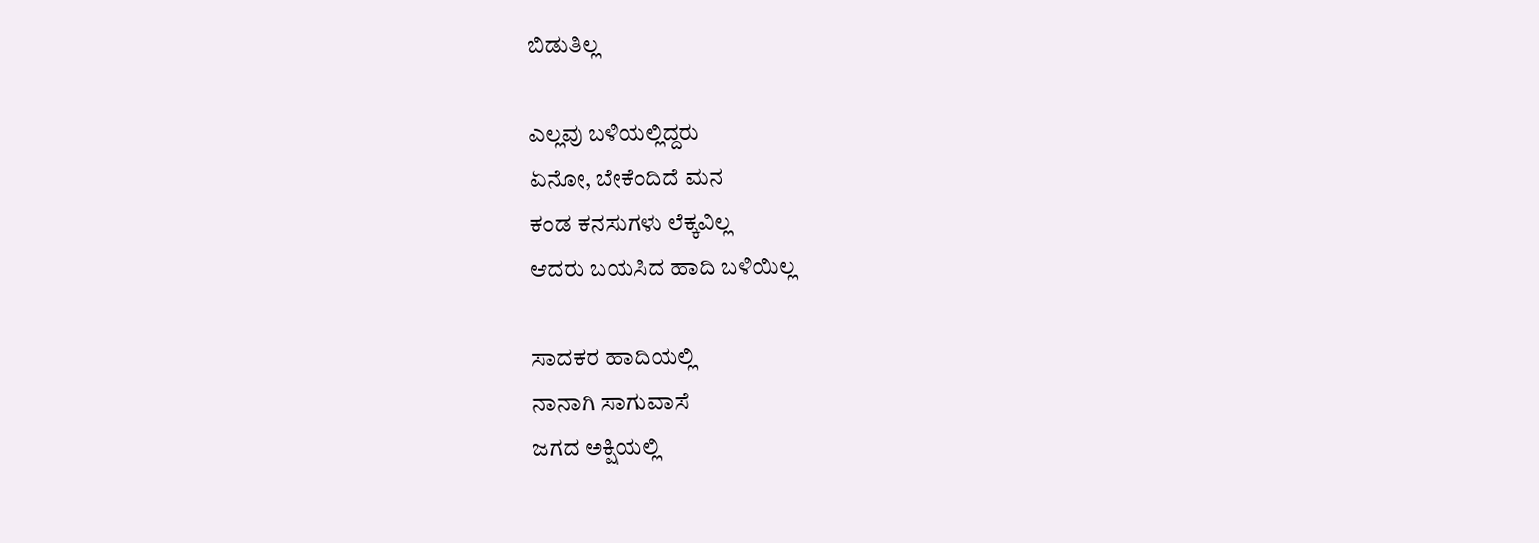ಬಿಡುತಿಲ್ಲ

ಎಲ್ಲವು ಬಳಿಯಲ್ಲಿದ್ದರು
ಏನೋ, ಬೇಕೆಂದಿದೆ ಮನ
ಕಂಡ ಕನಸುಗಳು ಲೆಕ್ಕವಿಲ್ಲ
ಆದರು ಬಯಸಿದ ಹಾದಿ ಬಳಿಯಿಲ್ಲ

ಸಾದಕರ ಹಾದಿಯಲ್ಲಿ
ನಾನಾಗಿ ಸಾಗುವಾಸೆ
ಜಗದ ಅಕ್ಷಿಯಲ್ಲಿ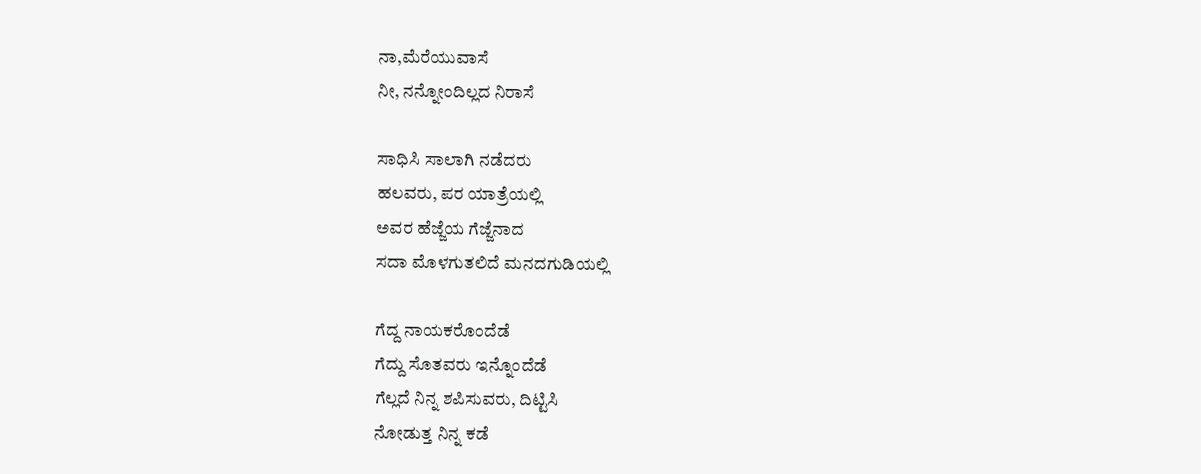ನಾ,ಮೆರೆಯುವಾಸೆ
ನೀ, ನನ್ನೋಂದಿಲ್ಲದ ನಿರಾಸೆ

ಸಾಧಿಸಿ ಸಾಲಾಗಿ ನಡೆದರು
ಹಲವರು, ಪರ ಯಾತ್ರೆಯಲ್ಲಿ
ಅವರ ಹೆಜ್ಜೆಯ ಗೆಜ್ಜೆನಾದ
ಸದಾ ಮೊಳಗುತಲಿದೆ ಮನದಗುಡಿಯಲ್ಲಿ

ಗೆದ್ದ ನಾಯಕರೊಂದೆಡೆ
ಗೆದ್ದು ಸೊತವರು ಇನ್ನೊಂದೆಡೆ
ಗೆಲ್ಲದೆ ನಿನ್ನ ಶಪಿಸುವರು, ದಿಟ್ಟಿಸಿ
ನೋಡುತ್ತ ನಿನ್ನ ಕಡೆ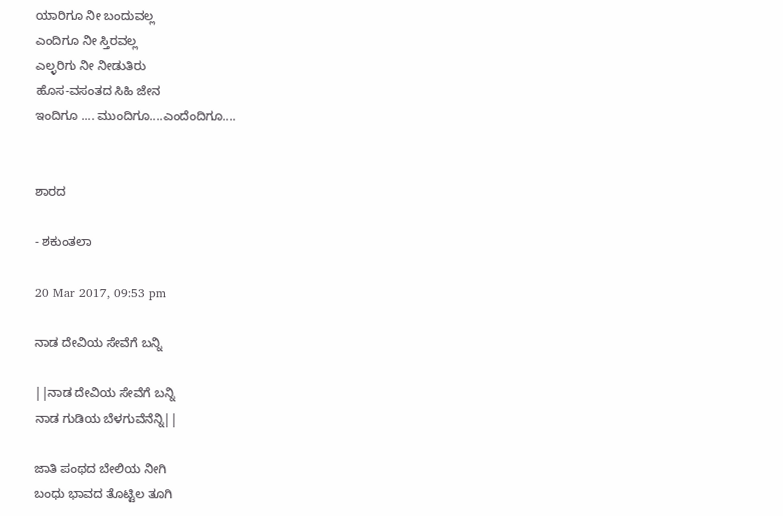ಯಾರಿಗೂ ನೀ ಬಂದುವಲ್ಲ
ಎಂದಿಗೂ ನೀ ಸ್ತಿರವಲ್ಲ
ಎಲ್ಳರಿಗು ನೀ ನೀಡುತಿರು
ಹೊಸ-ವಸಂತದ ಸಿಹಿ ಜೇನ
ಇಂದಿಗೂ .... ಮುಂದಿಗೂ....ಎಂದೆಂದಿಗೂ....


ಶಾರದ

- ಶಕುಂತಲಾ

20 Mar 2017, 09:53 pm

ನಾಡ ದೇವಿಯ ಸೇವೆಗೆ ಬನ್ನಿ

||ನಾಡ ದೇವಿಯ ಸೇವೆಗೆ ಬನ್ನಿ
ನಾಡ ಗುಡಿಯ ಬೆಳಗುವೆನೆನ್ನಿ||

ಜಾತಿ ಪಂಥದ ಬೇಲಿಯ ನೀಗಿ
ಬಂಧು ಭಾವದ ತೊಟ್ಟಿಲ ತೂಗಿ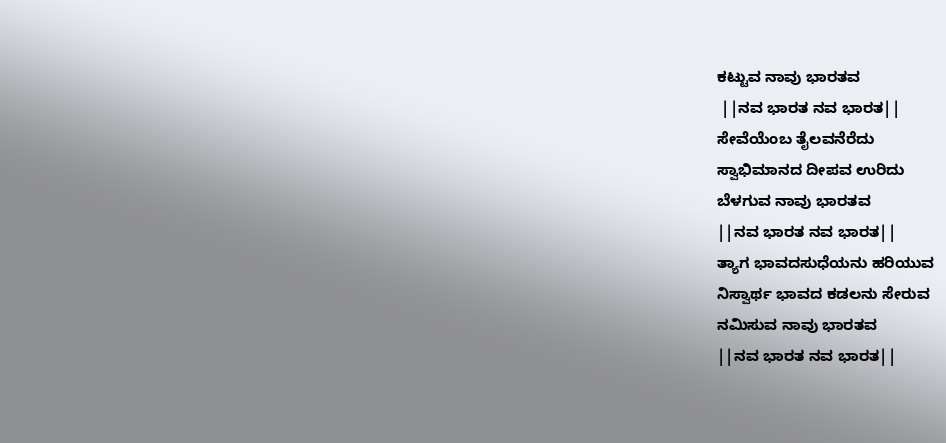ಕಟ್ಟುವ ನಾವು ಭಾರತವ
 ||ನವ ಭಾರತ ನವ ಭಾರತ||
ಸೇವೆಯೆಂಬ ತೈಲವನೆರೆದು
ಸ್ವಾಭಿಮಾನದ ದೀಪವ ಉರಿದು
ಬೆಳಗುವ ನಾವು ಭಾರತವ
||ನವ ಭಾರತ ನವ ಭಾರತ||
ತ್ಯಾಗ ಭಾವದಸುಧೆಯನು ಹರಿಯುವ
ನಿಸ್ವಾರ್ಥ ಭಾವದ ಕಡಲನು ಸೇರುವ
ನಮಿಸುವ ನಾವು ಭಾರತವ
||ನವ ಭಾರತ ನವ ಭಾರತ||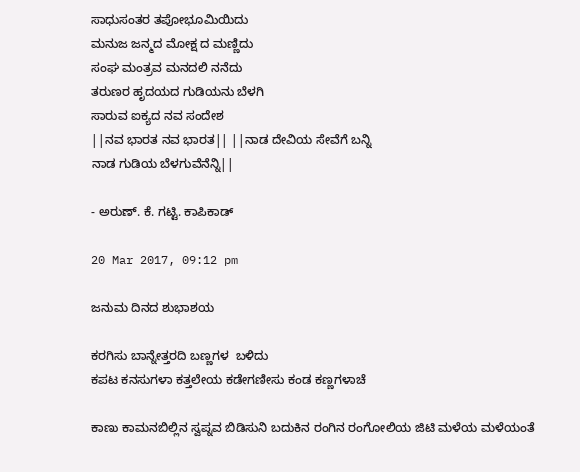ಸಾಧುಸಂತರ ತಪೋಭೂಮಿಯಿದು
ಮನುಜ ಜನ್ಮದ ಮೋಕ್ಷ ದ ಮಣ್ಣಿದು
ಸಂಘ ಮಂತ್ರವ ಮನದಲಿ ನನೆದು
ತರುಣರ ಹೃದಯದ ಗುಡಿಯನು ಬೆಳಗಿ
ಸಾರುವ ಐಕ್ಯದ ನವ ಸಂದೇಶ
||ನವ ಭಾರತ ನವ ಭಾರತ|| ||ನಾಡ ದೇವಿಯ ಸೇವೆಗೆ ಬನ್ನಿ
ನಾಡ ಗುಡಿಯ ಬೆಳಗುವೆನೆನ್ನಿ||

- ಅರುಣ್. ಕೆ. ಗಟ್ಟಿ. ಕಾಪಿಕಾಡ್

20 Mar 2017, 09:12 pm

ಜನುಮ ದಿನದ ಶುಭಾಶಯ

ಕರಗಿಸು ಬಾನ್ನೇತ್ತರದಿ ಬಣ್ಣಗಳ  ಬಳಿದು
ಕಪಟ ಕನಸುಗಳಾ ಕತ್ತಲೇಯ ಕಡೇಗಣೀಸು ಕಂಡ ಕಣ್ಣಗಳಾಚೆ

ಕಾಣು ಕಾಮನಬಿಲ್ಲಿನ ಸ್ವಪ್ನವ ಬಿಡಿಸುನಿ ಬದುಕಿನ ರಂಗಿನ ರಂಗೋಲಿಯ ಜಿಟಿ ಮಳೆಯ ಮಳೆಯಂತೆ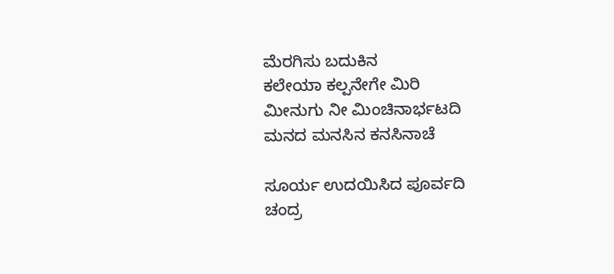ಮೆರಗಿಸು ಬದುಕಿನ
ಕಲೇಯಾ ಕಲ್ಪನೇಗೇ ಮಿರಿ
ಮೀನುಗು ನೀ ಮಿಂಚಿನಾರ್ಭಟದಿ
ಮನದ ಮನಸಿನ ಕನಸಿನಾಚೆ

ಸೂರ್ಯ ಉದಯಿಸಿದ ಪೂರ್ವದಿ
ಚಂದ್ರ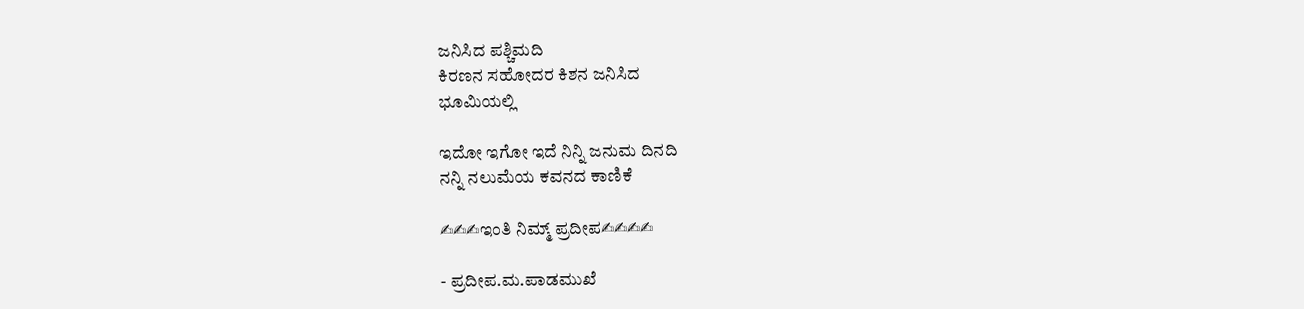ಜನಿಸಿದ ಪಶ್ಚಿಮದಿ
ಕಿರಣನ ಸಹೋದರ ಕಿಶನ ಜನಿಸಿದ
ಭೂಮಿಯಲ್ಲಿ

ಇದೋ ಇಗೋ ಇದೆ ನಿನ್ನಿ ಜನುಮ ದಿನದಿ
ನನ್ನಿ ನಲುಮೆಯ ಕವನದ ಕಾಣಿಕೆ

✍✍✍ಇಂತಿ ನಿಮ್ಮ್ ಪ್ರದೀಪ✍✍✍✍

- ಪ್ರದೀಪ.ಮ.ಪಾಡಮುಖೆ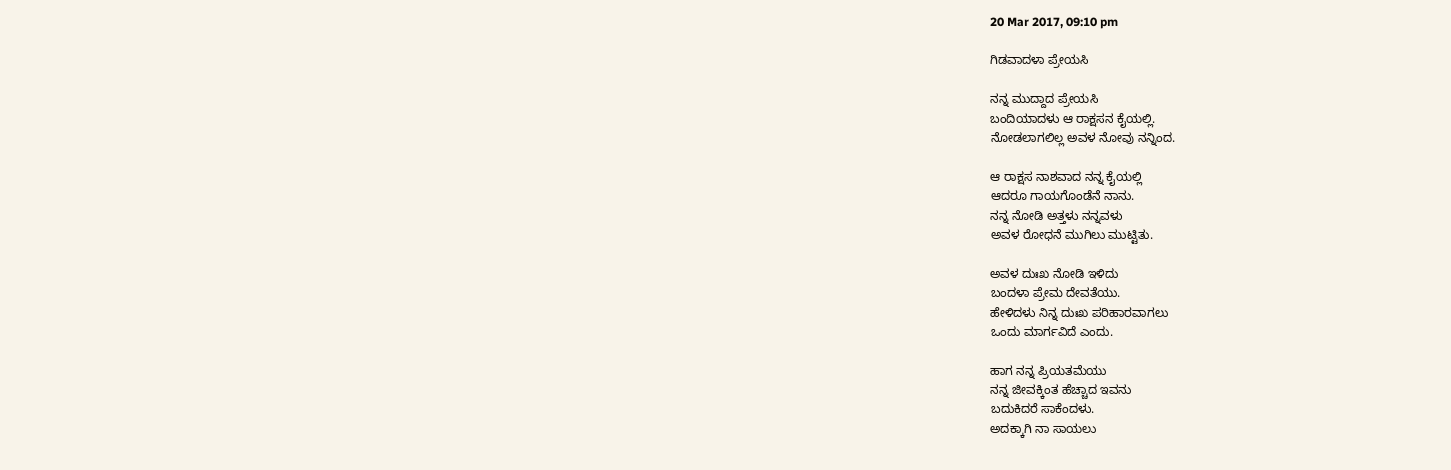20 Mar 2017, 09:10 pm

ಗಿಡವಾದಳಾ ಪ್ರೇಯಸಿ

ನನ್ನ ಮುದ್ದಾದ ಪ್ರೇಯಸಿ
ಬಂದಿಯಾದಳು ಆ ರಾಕ್ಷಸನ ಕೈಯಲ್ಲಿ.
ನೋಡಲಾಗಲಿಲ್ಲ ಅವಳ ನೋವು ನನ್ನಿಂದ.

ಆ ರಾಕ್ಷಸ ನಾಶವಾದ ನನ್ನ ಕೈಯಲ್ಲಿ
ಆದರೂ ಗಾಯಗೊಂಡೆನೆ ನಾನು.
ನನ್ನ ನೋಡಿ ಅತ್ತಳು ನನ್ನವಳು
ಅವಳ ರೋಧನೆ ಮುಗಿಲು ಮುಟ್ಟಿತು.

ಅವಳ ದುಃಖ ನೋಡಿ ಇಳಿದು
ಬಂದಳಾ ಪ್ರೇಮ ದೇವತೆಯು.
ಹೇಳಿದಳು ನಿನ್ನ ದುಃಖ ಪರಿಹಾರವಾಗಲು
ಒಂದು ಮಾರ್ಗವಿದೆ ಎಂದು.

ಹಾಗ ನನ್ನ ಪ್ರಿಯತಮೆಯು
ನನ್ನ ಜೀವಕ್ಕಿಂತ ಹೆಚ್ಚಾದ ಇವನು
ಬದುಕಿದರೆ ಸಾಕೆಂದಳು.
ಅದಕ್ಕಾಗಿ ನಾ ಸಾಯಲು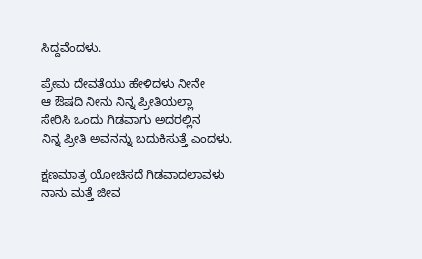ಸಿದ್ದವೆಂದಳು.

ಪ್ರೇಮ ದೇವತೆಯು ಹೇಳಿದಳು ನೀನೇ
ಆ ಔಷದಿ ನೀನು ನಿನ್ನ ಪ್ರೀತಿಯಲ್ಲಾ
ಸೇರಿಸಿ ಒಂದು ಗಿಡವಾಗು ಅದರಲ್ಲಿನ
ನಿನ್ನ ಪ್ರೀತಿ ಅವನನ್ನು ಬದುಕಿಸುತ್ತೆ ಎಂದಳು.

ಕ್ಷಣಮಾತ್ರ ಯೋಚಿಸದೆ ಗಿಡವಾದಲಾವಳು
ನಾನು ಮತ್ತೆ ಜೀವ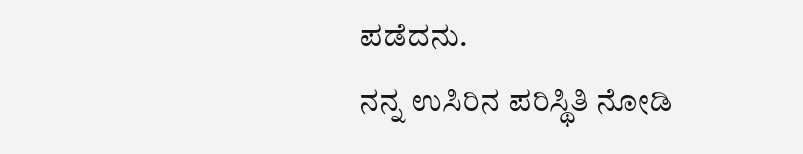ಪಡೆದನು.
ನನ್ನ ಉಸಿರಿನ ಪರಿಸ್ಥಿತಿ ನೋಡಿ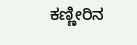ಕಣ್ಣೀರಿನ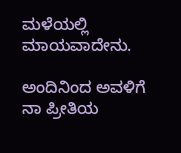ಮಳೆಯಲ್ಲಿ ಮಾಯವಾದೇನು.

ಅಂದಿನಿಂದ ಅವಳಿಗೆ ನಾ ಪ್ರೀತಿಯ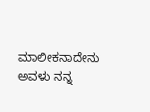ಮಾಲೀಕನಾದೇನು ಅವಳು ನನ್ನ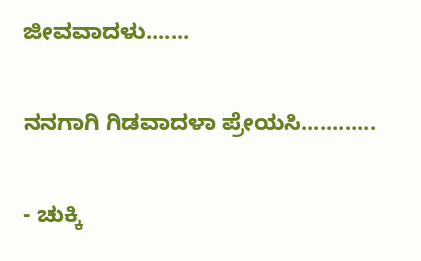ಜೀವವಾದಳು.......

ನನಗಾಗಿ ಗಿಡವಾದಳಾ ಪ್ರೇಯಸಿ............

- ಚುಕ್ಕಿ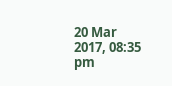20 Mar 2017, 08:35 pm